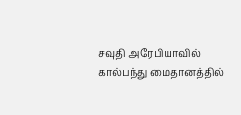சவுதி அரேபியாவில் கால்பந்து மைதானத்தில்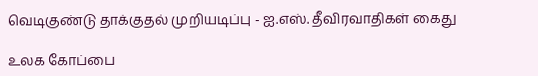வெடிகுண்டு தாக்குதல் முறியடிப்பு - ஐ.எஸ். தீவிரவாதிகள் கைது

உலக கோப்பை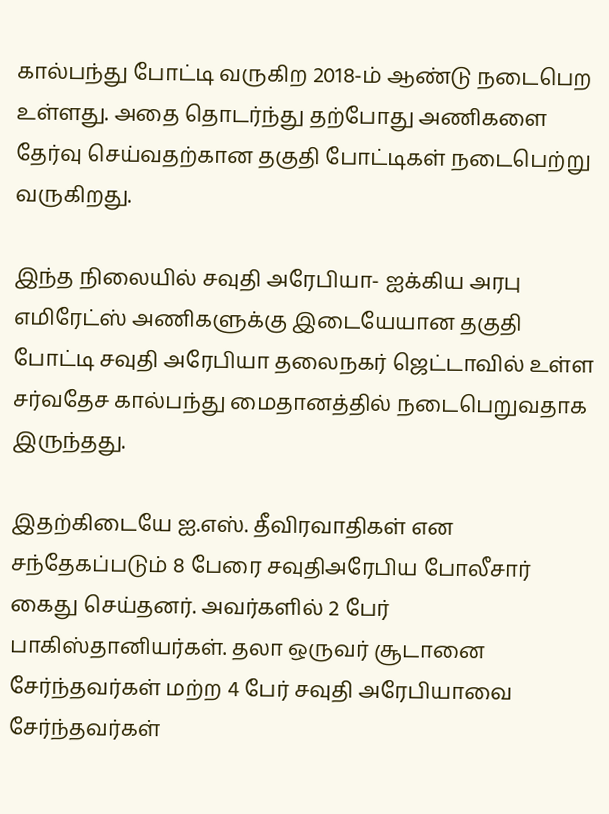கால்பந்து போட்டி வருகிற 2018-ம் ஆண்டு நடைபெற உள்ளது. அதை தொடர்ந்து தற்போது அணிகளை தேர்வு செய்வதற்கான தகுதி போட்டிகள் நடைபெற்று வருகிறது.

இந்த நிலையில் சவுதி அரேபியா- ஐக்கிய அரபு எமிரேட்ஸ் அணிகளுக்கு இடையேயான தகுதி போட்டி சவுதி அரேபியா தலைநகர் ஜெட்டாவில் உள்ள சர்வதேச கால்பந்து மைதானத்தில் நடைபெறுவதாக இருந்தது.

இதற்கிடையே ஐ.எஸ். தீவிரவாதிகள் என சந்தேகப்படும் 8 பேரை சவுதிஅரேபிய போலீசார் கைது செய்தனர். அவர்களில் 2 பேர் பாகிஸ்தானியர்கள். தலா ஒருவர் சூடானை சேர்ந்தவர்கள் மற்ற 4 பேர் சவுதி அரேபியாவை சேர்ந்தவர்கள்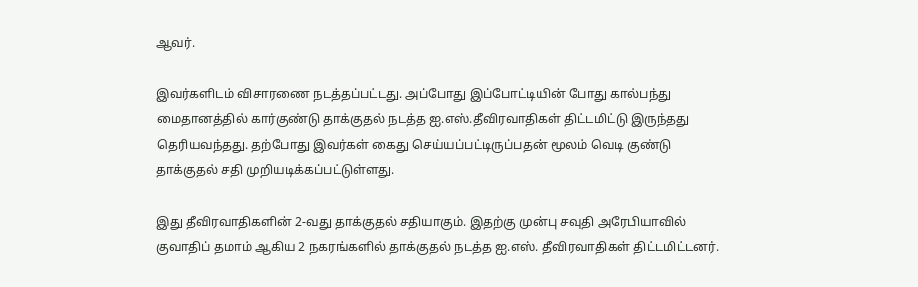ஆவர்.

இவர்களிடம் விசாரணை நடத்தப்பட்டது. அப்போது இப்போட்டியின் போது கால்பந்து மைதானத்தில் கார்குண்டு தாக்குதல் நடத்த ஐ.எஸ்.தீவிரவாதிகள் திட்டமிட்டு இருந்தது தெரியவந்தது. தற்போது இவர்கள் கைது செய்யப்பட்டிருப்பதன் மூலம் வெடி குண்டு தாக்குதல் சதி முறியடிக்கப்பட்டுள்ளது.

இது தீவிரவாதிகளின் 2-வது தாக்குதல் சதியாகும். இதற்கு முன்பு சவுதி அரேபியாவில் குவாதிப் தமாம் ஆகிய 2 நகரங்களில் தாக்குதல் நடத்த ஐ.எஸ். தீவிரவாதிகள் திட்டமிட்டனர்.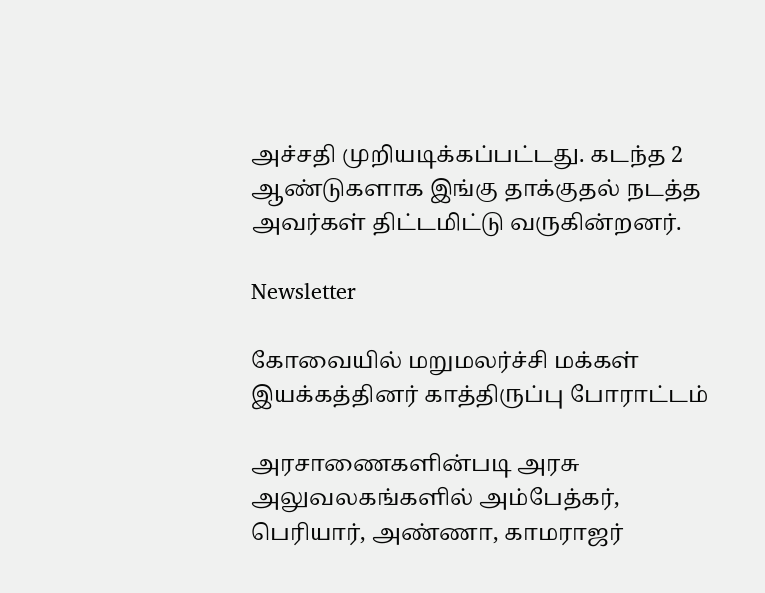அச்சதி முறியடிக்கப்பட்டது. கடந்த 2 ஆண்டுகளாக இங்கு தாக்குதல் நடத்த அவர்கள் திட்டமிட்டு வருகின்றனர்.

Newsletter

கோவையில் மறுமலர்ச்சி மக்கள் இயக்கத்தினர் காத்திருப்பு போராட்டம்

அரசாணைகளின்படி அரசு அலுவலகங்களில் அம்பேத்கர், பெரியார், அண்ணா, காமராஜர்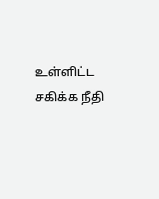உள்ளிட்ட சகிக்க நீதி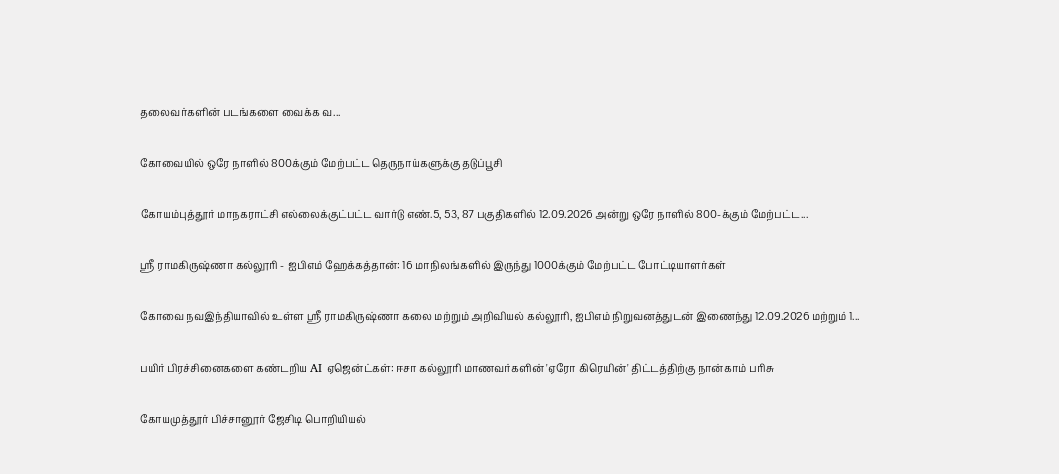தலைவர்களின் படங்களை வைக்க வ...

கோவையில் ஒரே நாளில் 800க்கும் மேற்பட்ட தெருநாய்களுக்கு தடுப்பூசி

கோயம்புத்தூர் மாநகராட்சி எல்லைக்குட்பட்ட வார்டு எண்.5, 53, 87 பகுதிகளில் 12.09.2026 அன்று ஒரே நாளில் 800-க்கும் மேற்பட்ட...

ஸ்ரீ ராமகிருஷ்ணா கல்லூரி - ஐபிஎம் ஹேக்கத்தான்: 16 மாநிலங்களில் இருந்து 1000க்கும் மேற்பட்ட போட்டியாளர்கள்

கோவை நவஇந்தியாவில் உள்ள ஸ்ரீ ராமகிருஷ்ணா கலை மற்றும் அறிவியல் கல்லூரி, ஐபிஎம் நிறுவனத்துடன் இணைந்து 12.09.2026 மற்றும் 1...

பயிர் பிரச்சினைகளை கண்டறிய AI ஏஜென்ட்கள்: ஈசா கல்லூரி மாணவர்களின் 'ஏரோ கிரெயின்' திட்டத்திற்கு நான்காம் பரிசு

கோயமுத்தூர் பிச்சானூர் ஜேசிடி பொறியியல்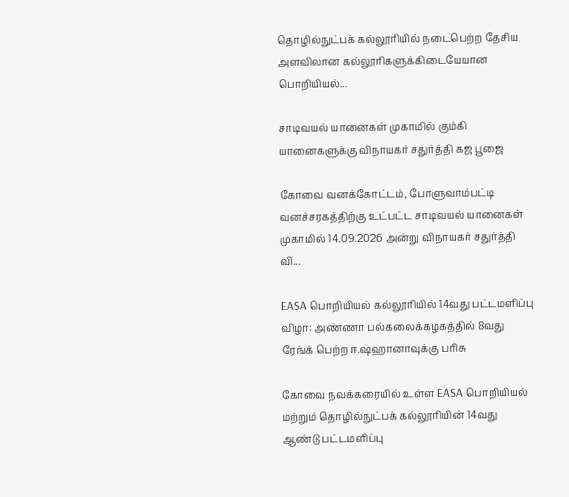தொழில்நுட்பக் கல்லூரியில் நடைபெற்ற தேசிய அளவிலான கல்லூரிகளுக்கிடையேயான பொறியியல்...

சாடிவயல் யானைகள் முகாமில் கும்கி யானைகளுக்கு விநாயகர் சதுர்த்தி கஜ பூஜை

கோவை வனக்கோட்டம், போளுவாம்பட்டி வனச்சரகத்திற்கு உட்பட்ட சாடிவயல் யானைகள் முகாமில் 14.09.2026 அன்று விநாயகர் சதுர்த்தி வி...

EASA பொறியியல் கல்லூரியில் 14வது பட்டமளிப்பு விழா: அண்ணா பல்கலைக்கழகத்தில் 8வது ரேங்க் பெற்ற ஈ.ஷஹானாவுக்கு பரிசு

கோவை நவக்கரையில் உள்ள EASA பொறியியல் மற்றும் தொழில்நுட்பக் கல்லூரியின் 14வது ஆண்டு பட்டமளிப்பு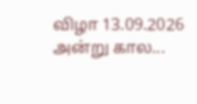விழா 13.09.2026 அன்று கால...